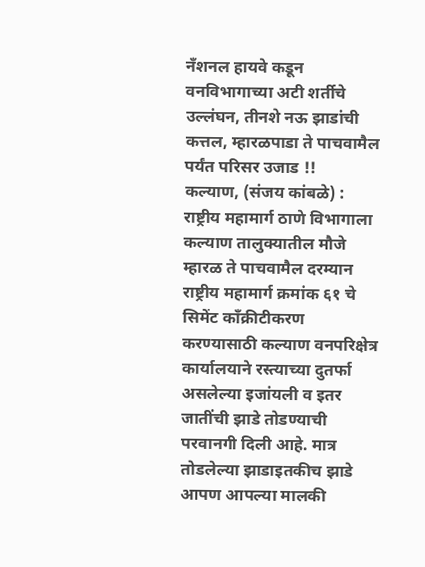नँशनल हायवे कडून वनविभागाच्या अटी शर्तीचे उल्लंघन, तीनशे नऊ झाडांची कत्तल, म्हारळपाडा ते पाचवामैल पर्यंत परिसर उजाड !!
कल्याण, (संजय कांबळे) : राष्ट्रीय महामार्ग ठाणे विभागाला कल्याण तालुक्यातील मौजे म्हारळ ते पाचवामैल दरम्यान राष्ट्रीय महामार्ग क्रमांक ६१ चे सिमेंट काँक्रीटीकरण करण्यासाठी कल्याण वनपरिक्षेत्र कार्यालयाने रस्त्याच्या दुतर्फा असलेल्या इजांयली व इतर जातींची झाडे तोडण्याची परवानगी दिली आहे. मात्र तोडलेल्या झाडाइतकीच झाडे आपण आपल्या मालकी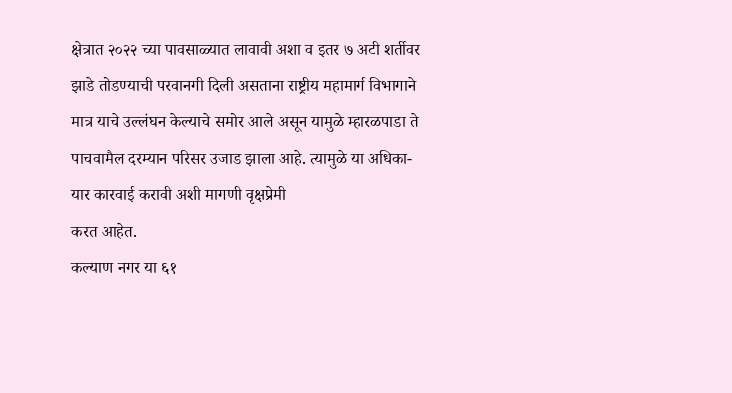क्षेत्रात २०२२ च्या पावसाळ्यात लावावी अशा व इतर ७ अटी शर्तीवर झाडे तोडण्याची परवानगी दिली असताना राष्ट्रीय महामार्ग विभागाने मात्र याचे उल्लंघन केल्याचे समोर आले असून यामुळे म्हारळपाडा ते पाचवामैल दरम्यान परिसर उजाड झाला आहे. त्यामुळे या अधिका-यार कारवाई करावी अशी मागणी वृक्षप्रेमी
करत आहेत.
कल्याण नगर या ६१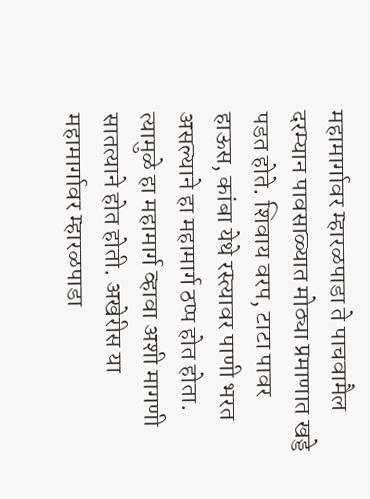महामार्गावर म्हारळपाडा ते पाचवामैल दरम्यान पावसाळ्यात मोठ्या प्रमाणात खड्डे पडत होते. शिवाय वरप, टाटा पावर हाऊस, कांबा येथे रस्त्यावर पाणी भरत असल्याने हा महामार्ग ठप्प होत होता. त्यामुळे हा महामार्ग व्हावा अशी मागणी सातत्याने होत होती. अखेरीस या महामार्गावर म्हारळपाडा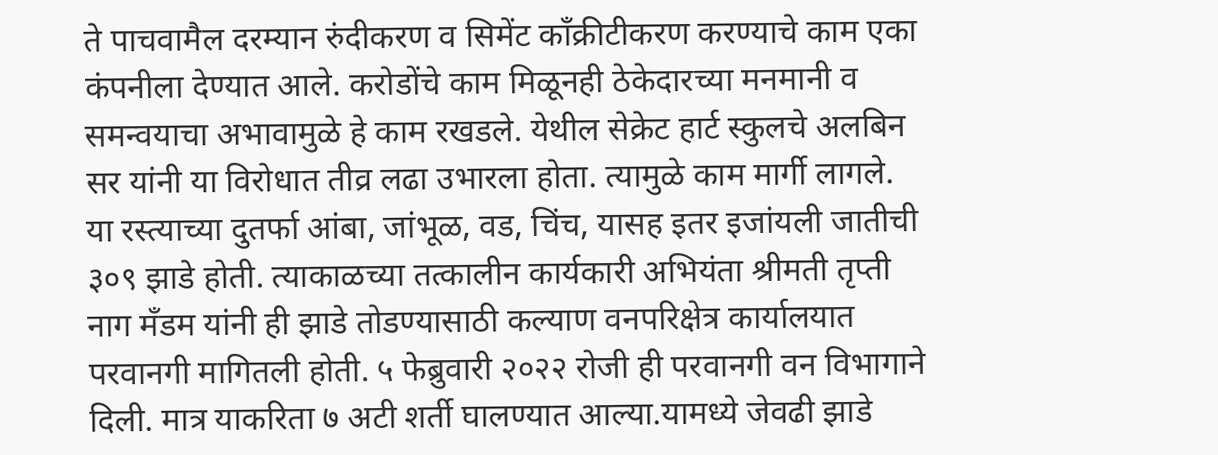ते पाचवामैल दरम्यान रुंदीकरण व सिमेंट काँक्रीटीकरण करण्याचे काम एका कंपनीला देण्यात आले. करोडोंचे काम मिळूनही ठेकेदारच्या मनमानी व समन्वयाचा अभावामुळे हे काम रखडले. येथील सेक्रेट हार्ट स्कुलचे अलबिन सर यांनी या विरोधात तीव्र लढा उभारला होता. त्यामुळे काम मार्गी लागले.
या रस्त्याच्या दुतर्फा आंबा, जांभूळ, वड, चिंच, यासह इतर इजांयली जातीची ३०९ झाडे होती. त्याकाळच्या तत्कालीन कार्यकारी अभियंता श्रीमती तृप्ती नाग मँडम यांनी ही झाडे तोडण्यासाठी कल्याण वनपरिक्षेत्र कार्यालयात परवानगी मागितली होती. ५ फेब्रुवारी २०२२ रोजी ही परवानगी वन विभागाने दिली. मात्र याकरिता ७ अटी शर्ती घालण्यात आल्या.यामध्ये जेवढी झाडे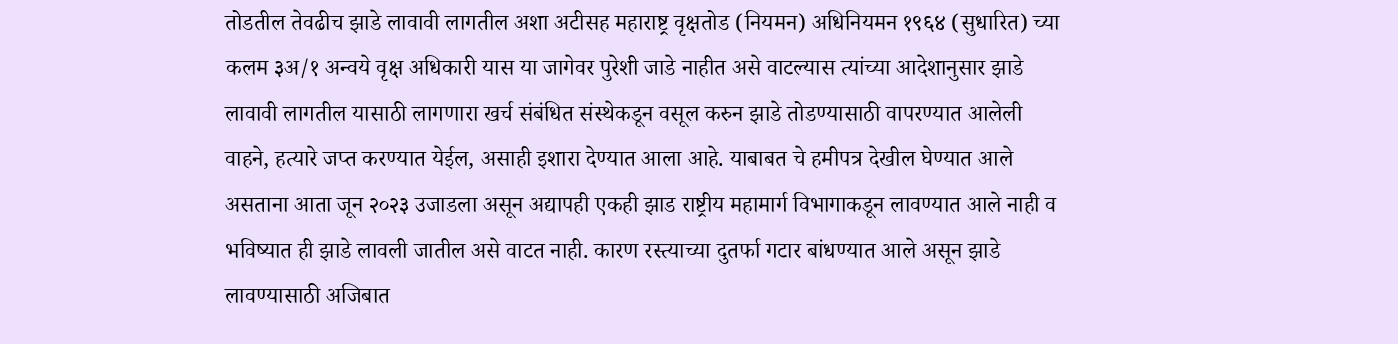तोडतील तेवढीच झाडे लावावी लागतील अशा अटीसह महाराष्ट्र वृक्षतोड (नियमन) अधिनियमन १९६४ (सुधारित) च्या कलम ३अ/१ अन्वये वृक्ष अधिकारी यास या जागेवर पुरेशी जाडे नाहीत असे वाटल्यास त्यांच्या आदेशानुसार झाडे लावावी लागतील यासाठी लागणारा खर्च संबंधित संस्थेकडून वसूल करुन झाडे तोडण्यासाठी वापरण्यात आलेली वाहने, हत्यारे जप्त करण्यात येईल, असाही इशारा देण्यात आला आहे. याबाबत चे हमीपत्र देखील घेण्यात आले असताना आता जून २०२३ उजाडला असून अद्यापही एकही झाड राष्ट्रीय महामार्ग विभागाकडून लावण्यात आले नाही व भविष्यात ही झाडे लावली जातील असे वाटत नाही. कारण रस्त्याच्या दुतर्फा गटार बांधण्यात आले असून झाडे लावण्यासाठी अजिबात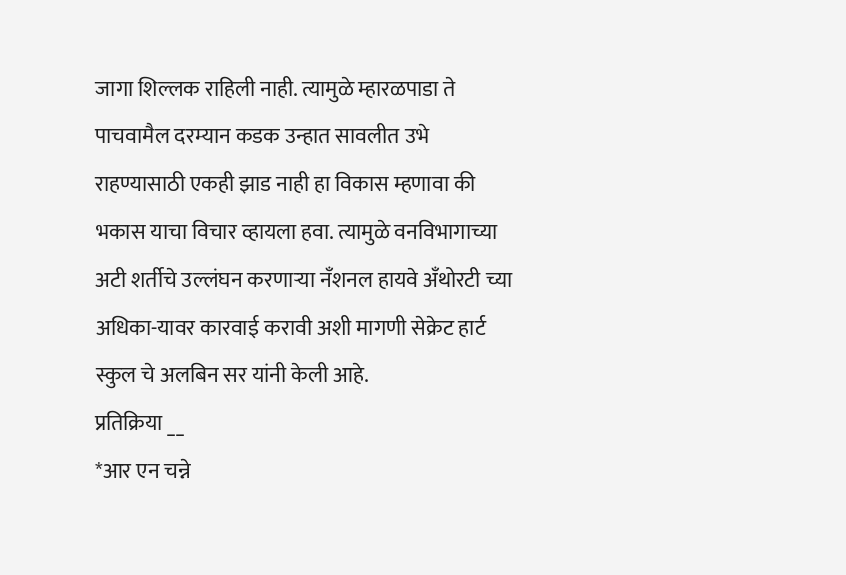जागा शिल्लक राहिली नाही. त्यामुळे म्हारळपाडा ते पाचवामैल दरम्यान कडक उन्हात सावलीत उभे राहण्यासाठी एकही झाड नाही हा विकास म्हणावा की भकास याचा विचार व्हायला हवा. त्यामुळे वनविभागाच्या अटी शर्तीचे उल्लंघन करणाऱ्या नँशनल हायवे अँथोरटी च्या अधिका-यावर कारवाई करावी अशी मागणी सेक्रेट हार्ट स्कुल चे अलबिन सर यांनी केली आहे.
प्रतिक्रिया __
*आर एन चन्ने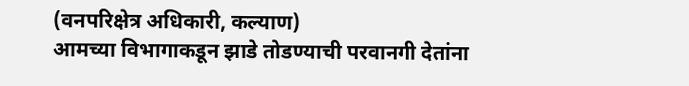(वनपरिक्षेत्र अधिकारी, कल्याण)
आमच्या विभागाकडून झाडे तोडण्याची परवानगी देतांना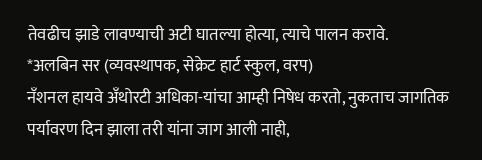तेवढीच झाडे लावण्याची अटी घातल्या होत्या, त्याचे पालन करावे.
*अलबिन सर (व्यवस्थापक, सेक्रेट हार्ट स्कुल, वरप)
नँशनल हायवे अँथोरटी अधिका-यांचा आम्ही निषेध करतो, नुकताच जागतिक पर्यावरण दिन झाला तरी यांना जाग आली नाही,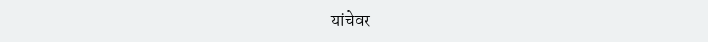यांचेवर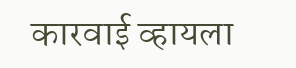कारवाई व्हायला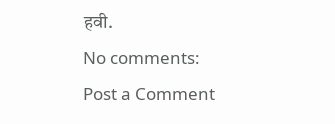हवी.
No comments:
Post a Comment